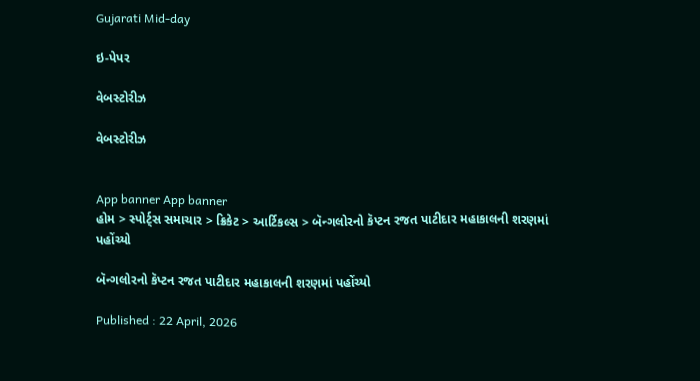Gujarati Mid-day

ઇ-પેપર

વેબસ્ટોરીઝ

વેબસ્ટોરીઝ


App banner App banner
હોમ > સ્પોર્ટ્સ સમાચાર > ક્રિકેટ > આર્ટિકલ્સ > બૅન્ગલોરનો કૅપ્ટન રજત પાટીદાર મહાકાલની શરણમાં પહોંચ્યો

બૅન્ગલોરનો કૅપ્ટન રજત પાટીદાર મહાકાલની શરણમાં પહોંચ્યો

Published : 22 April, 2026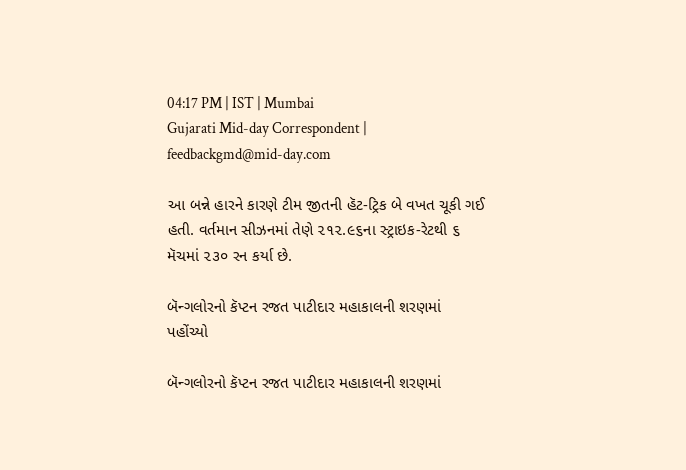04:17 PM | IST | Mumbai
Gujarati Mid-day Correspondent | feedbackgmd@mid-day.com

આ બન્ને હારને કારણે ટીમ જીતની હૅટ-ટ્રિક બે વખત ચૂકી ગઈ હતી. વર્તમાન સીઝનમાં તેણે ૨૧૨.૯૬ના સ્ટ્રાઇક-રેટથી ૬ મૅચમાં ૨૩૦ રન કર્યા છે.

બૅન્ગલોરનો કૅપ્ટન રજત પાટીદાર મહાકાલની શરણમાં પહોંચ્યો

બૅન્ગલોરનો કૅપ્ટન રજત પાટીદાર મહાકાલની શરણમાં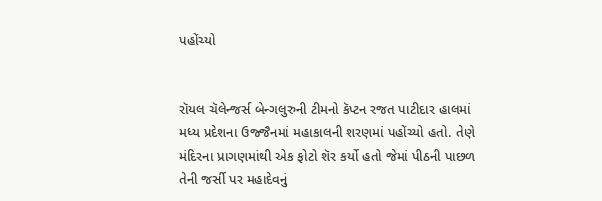પહોંચ્યો


રૉયલ ચૅલેન્જર્સ બેન્ગલુરુની ટીમનો કૅપ્ટન રજત પાટીદાર હાલમાં મધ્ય પ્રદેશના ઉજ્જૈનમાં મહાકાલની શરણમાં પહોંચ્યો હતો. તેણે મંદિરના પ્રાગણમાંથી એક ફોટો શૅર કર્યો હતો જેમાં પીઠની પાછળ તેની જર્સી પર મહાદેવનું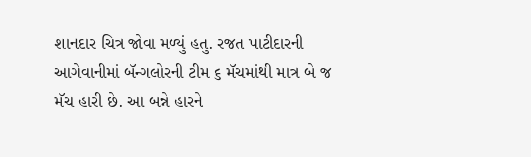શાનદાર ચિત્ર જોવા મળ્યું હતુ. રજત પાટીદારની આગેવાનીમાં બૅન્ગલોરની ટીમ ૬ મૅચમાંથી માત્ર બે જ મૅચ હારી છે. આ બન્ને હારને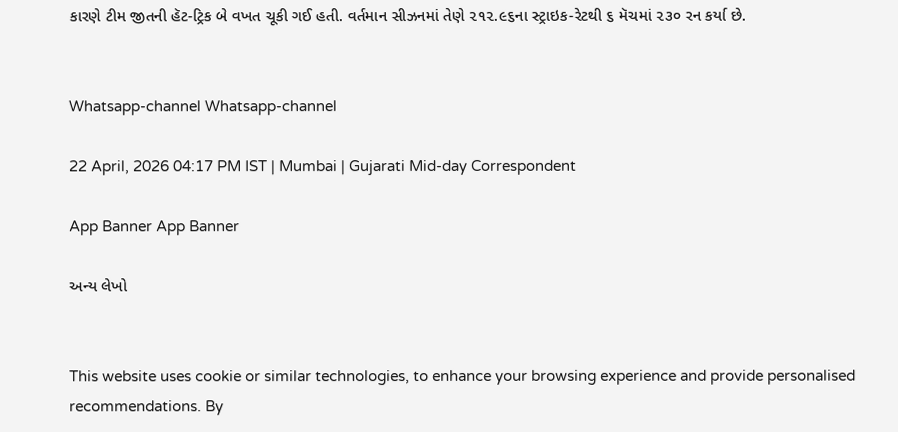કારણે ટીમ જીતની હૅટ-ટ્રિક બે વખત ચૂકી ગઈ હતી. વર્તમાન સીઝનમાં તેણે ૨૧૨.૯૬ના સ્ટ્રાઇક-રેટથી ૬ મૅચમાં ૨૩૦ રન કર્યા છે.


Whatsapp-channel Whatsapp-channel

22 April, 2026 04:17 PM IST | Mumbai | Gujarati Mid-day Correspondent

App Banner App Banner

અન્ય લેખો


This website uses cookie or similar technologies, to enhance your browsing experience and provide personalised recommendations. By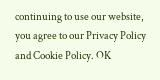continuing to use our website, you agree to our Privacy Policy and Cookie Policy. OK